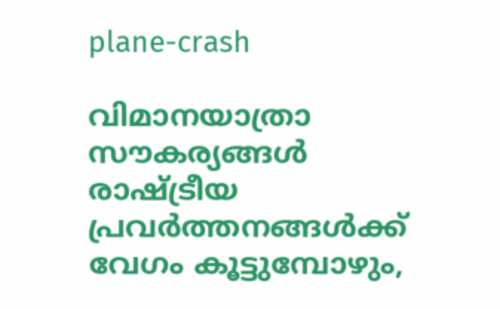plane-crash

വിമാനയാത്രാ സൗകര്യങ്ങള്‍ രാഷ്ട്രീയ പ്രവര്‍ത്തനങ്ങള്‍ക്ക് വേഗം കൂട്ടുമ്പോഴും,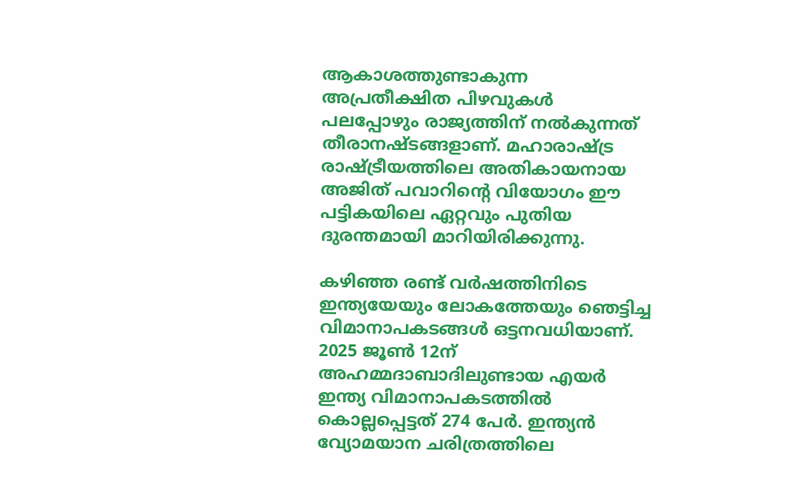ആകാശത്തുണ്ടാകുന്ന അപ്രതീക്ഷിത പിഴവുകള്‍ പലപ്പോഴും രാജ്യത്തിന് നല്‍കുന്നത് തീരാനഷ്ടങ്ങളാണ്. മഹാരാഷ്ട്ര രാഷ്ട്രീയത്തിലെ അതികായനായ അജിത് പവാറിന്റെ വിയോഗം ഈ പട്ടികയിലെ ഏറ്റവും പുതിയ ദുരന്തമായി മാറിയിരിക്കുന്നു.

കഴിഞ്ഞ രണ്ട് വര്‍ഷത്തിനിടെ ഇന്ത്യയേയും ലോകത്തേയും ഞെട്ടിച്ച വിമാനാപകടങ്ങള്‍ ഒട്ടനവധിയാണ്.  2025 ജൂണ്‍ 12ന് അഹമ്മദാബാദിലുണ്ടായ എയര്‍ ഇന്ത്യ വിമാനാപകടത്തില്‍ കൊല്ലപ്പെട്ടത് 274 പേര്‍. ഇന്ത്യന്‍ വ്യോമയാന ചരിത്രത്തിലെ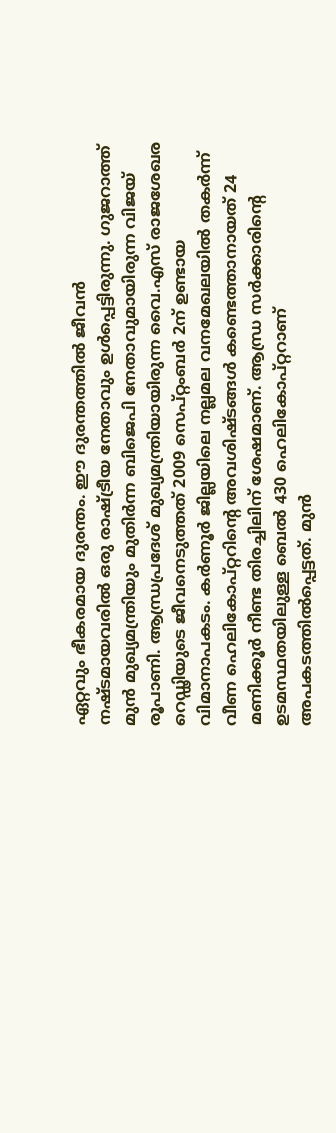ഏറ്റവും ഭീകരമായ ദുരന്തം. ഈ ദുരന്തത്തില്‍ ജീവന്‍ നഷ്ടമായവരില്‍ ഒരു രാഷ്ട്രീയ നേതാവും ഉള്‍പ്പെട്ടിരുന്നു. ഗുജറാത്ത് മുന്‍ മുഖ്യമന്ത്രിയും മുതിര്‍ന്ന ബിജെപി നേതാവുമായിരുന്ന വിജയ് രൂപാണി. ആന്ധ്രപ്രദേശ് മുഖ്യമന്ത്രിയായിരുന്ന വൈ.എസ് രാജശേഖര റെഡ്ഢിയുടെ ജീവനെടുത്തത് 2009 സെപ്റ്റംബര്‍ 2ന് ഉണ്ടായ വിമാനാപകടം. കര്‍ണൂര്‍ ജില്ലയിലെ നല്ലമല വനമേഖലയില്‍ തകര്‍ന്ന് വീണ ഹെലികോപ്റ്ററിന്റെ അവശിഷ്ടങ്ങള്‍ കണ്ടെത്താനായത് 24 മണിക്കൂര്‍ നീണ്ട തിരച്ചിലിന് ശേഷമാണ്. ആന്ധ്ര സര്‍ക്കാരിന്റെ ഉടമസ്ഥതയിലുള്ള ബെല്‍ 430 ഹെലികോപ്റ്ററാണ് അപകടത്തില്‍പ്പെട്ടത്. മുന്‍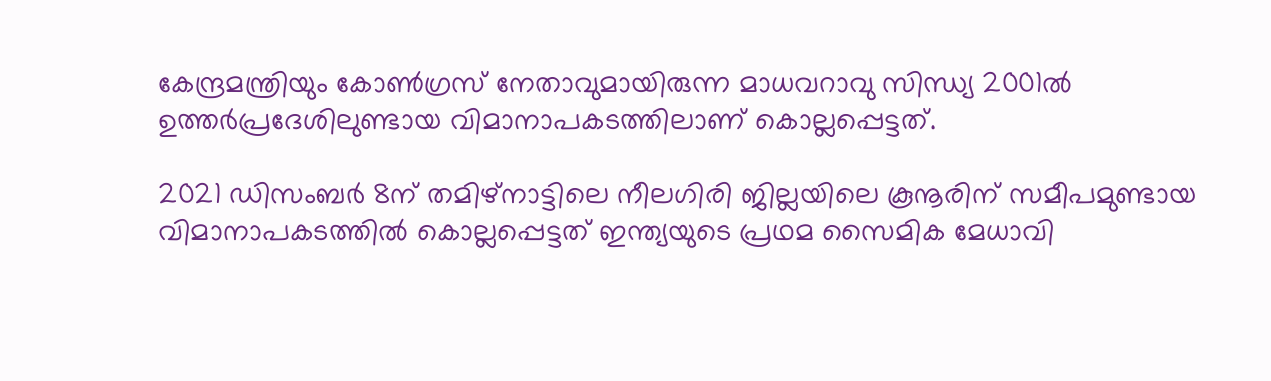കേന്ദ്രമന്ത്രിയും കോണ്‍ഗ്രസ് നേതാവുമായിരുന്ന മാധവറാവു സിന്ധ്യ 2001ല്‍ ഉത്തര്‍പ്രദേശിലുണ്ടായ വിമാനാപകടത്തിലാണ് കൊല്ലപ്പെട്ടത്.

2021 ഡിസംബര്‍ 8ന് തമിഴ്നാട്ടിലെ നീലഗിരി ജില്ലയിലെ കൂനൂരിന് സമീപമുണ്ടായ വിമാനാപകടത്തില്‍ കൊല്ലപ്പെട്ടത് ഇന്ത്യയുടെ പ്രഥമ സൈമിക മേധാവി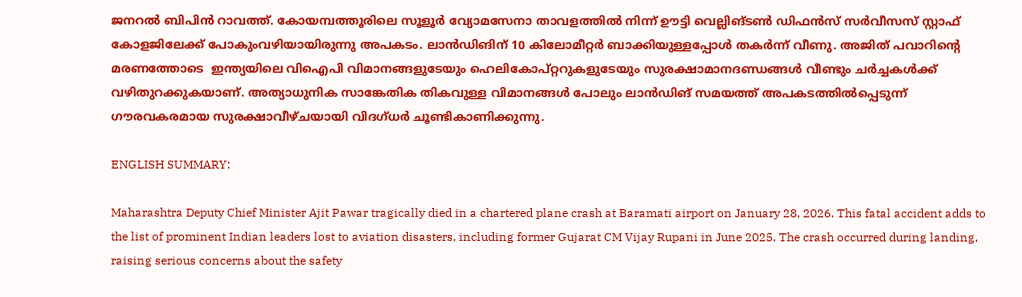ജനറല്‍ ബിപിന്‍ റാവത്ത്. കോയമ്പത്തൂരിലെ സൂളൂര്‍ വ്യോമസേനാ താവളത്തില്‍ നിന്ന് ഊട്ടി വെല്ലിങ്ടണ്‍ ഡിഫന്‍സ് സര്‍വീസസ് സ്റ്റാഫ് കോളജിലേക്ക് പോകുംവഴിയായിരുന്നു അപകടം. ലാന്‍ഡിങിന് 10 കിലോമീറ്റര്‍ ബാക്കിയുള്ളപ്പോള്‍ തകര്‍ന്ന് വീണു. അജിത് പവാറിന്റെ മരണത്തോടെ  ഇന്ത്യയിലെ വിഐപി വിമാനങ്ങളുടേയും ഹെലികോപ്റ്ററുകളുടേയും സുരക്ഷാമാനദണ്ഡങ്ങള്‍ വീണ്ടും ചര്‍ച്ചകള്‍ക്ക് വഴിതുറക്കുകയാണ്. അത്യാധുനിക സാങ്കേതിക തികവുള്ള വിമാനങ്ങള്‍ പോലും ലാന്‍ഡിങ് സമയത്ത് അപകടത്തില്‍പ്പെടുന്ന് ഗൗരവകരമായ സുരക്ഷാവീഴ്ചയായി വിദഗ്ധര്‍ ചൂണ്ടികാണിക്കുന്നു.

ENGLISH SUMMARY:

Maharashtra Deputy Chief Minister Ajit Pawar tragically died in a chartered plane crash at Baramati airport on January 28, 2026. This fatal accident adds to the list of prominent Indian leaders lost to aviation disasters, including former Gujarat CM Vijay Rupani in June 2025. The crash occurred during landing, raising serious concerns about the safety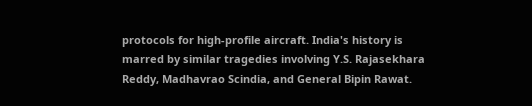protocols for high-profile aircraft. India's history is marred by similar tragedies involving Y.S. Rajasekhara Reddy, Madhavrao Scindia, and General Bipin Rawat.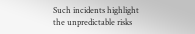Such incidents highlight the unpredictable risks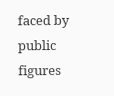faced by public figures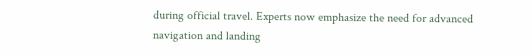during official travel. Experts now emphasize the need for advanced navigation and landing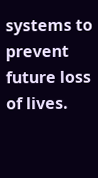systems to prevent future loss of lives.